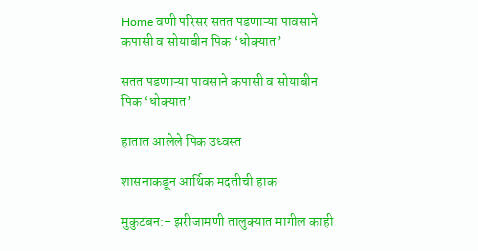Home वणी परिसर सतत पडणाऱ्या पावसाने कपासी व सोयाबीन पिक ‘धोक्यात’

सतत पडणाऱ्या पावसाने कपासी व सोयाबीन पिक ‘धोक्यात’

हातात आलेले पिक उध्वस्त

शासनाकडून आर्थिक मदतीची हाक

मुकुटबन:- झरीजामणी तालुक्यात मागील काही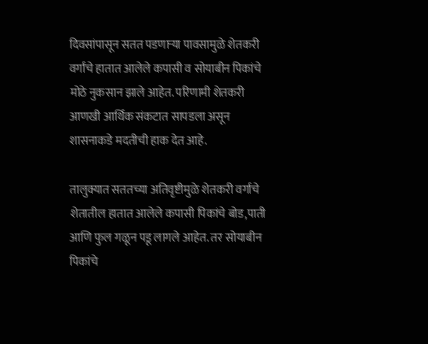दिवसांपासून सतत पडणाऱ्या पावसामुळे शेतकरी वर्गांचे हातात आलेले कपासी व सोयाबीन पिकांचे मोठे नुकसान झाले आहेत. परिणामी शेतकरी आणखी आर्थिक संकटात सापडला असून शासनाकडे मदतीची हाक देत आहे.

तालुक्यात सततच्या अतिवृष्टीमुळे शेतकरी वर्गाचे शेतातील हातात आलेले कपासी पिकांचे बोड,पाती आणि फुल गळून पडू लागले आहेत. तर सोयाबीन पिकांचे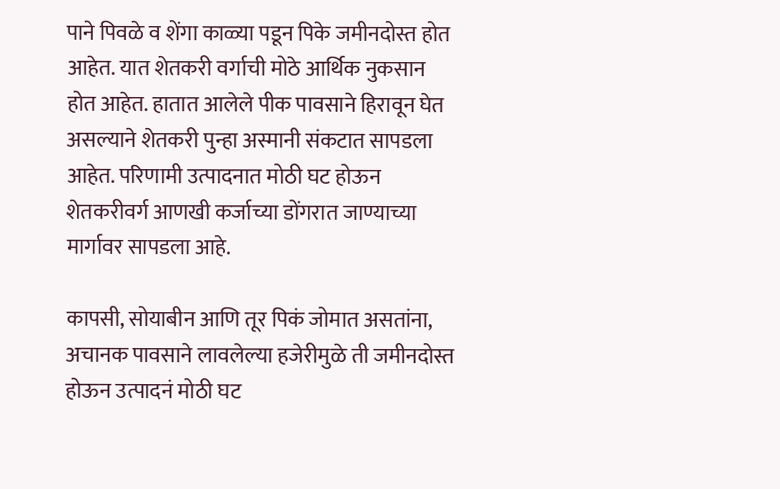पाने पिवळे व शेंगा काळ्या पडून पिके जमीनदोस्त होत आहेत. यात शेतकरी वर्गाची मोठे आर्थिक नुकसान होत आहेत. हातात आलेले पीक पावसाने हिरावून घेत असल्याने शेतकरी पुन्हा अस्मानी संकटात सापडला आहेत. परिणामी उत्पादनात मोठी घट होऊन शेतकरीवर्ग आणखी कर्जाच्या डोंगरात जाण्याच्या मार्गावर सापडला आहे.

कापसी, सोयाबीन आणि तूर पिकं जोमात असतांना, अचानक पावसाने लावलेल्या हजेरीमुळे ती जमीनदोस्त होऊन उत्पादनं मोठी घट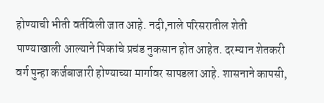होण्याची भीती वर्तविली जात आहे. नदी,नाले परिसरातील शेती पाण्याखाली आल्याने पिकांचे प्रचंड नुकसान होत आहेत. दरम्यान शेतकरी वर्ग पुन्हा कर्जबाजारी होण्याच्या मार्गावर सापडला आहे. शासनाने कापसी,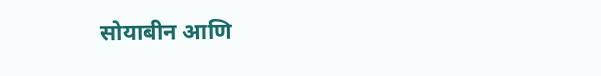सोयाबीन आणि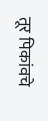तूर पिकांवचे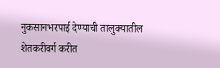नुकसानभरपाई देण्याची तालुक्यातील शेतकरीवर्ग करीत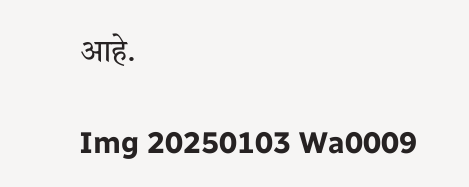आहे.

Img 20250103 Wa0009